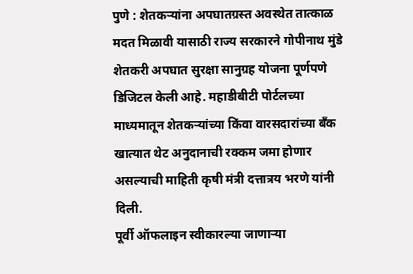पुणे : शेतकऱ्यांना अपघातग्रस्त अवस्थेत तात्काळ मदत मिळावी यासाठी राज्य सरकारने गोपीनाथ मुंडे शेतकरी अपघात सुरक्षा सानुग्रह योजना पूर्णपणे डिजिटल केली आहे. महाडीबीटी पोर्टलच्या माध्यमातून शेतकऱ्यांच्या किंवा वारसदारांच्या बँक खात्यात थेट अनुदानाची रक्कम जमा होणार असल्याची माहिती कृषी मंत्री दत्तात्रय भरणे यांनी दिली.
पूर्वी ऑफलाइन स्वीकारल्या जाणाऱ्या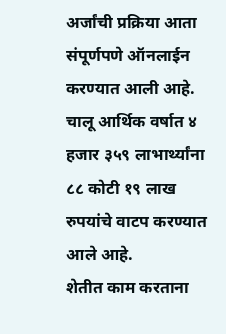अर्जांची प्रक्रिया आता संपूर्णपणे ऑनलाईन करण्यात आली आहे. चालू आर्थिक वर्षात ४ हजार ३५९ लाभार्थ्यांना ८८ कोटी १९ लाख रुपयांचे वाटप करण्यात आले आहे.
शेतीत काम करताना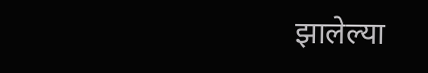झालेल्या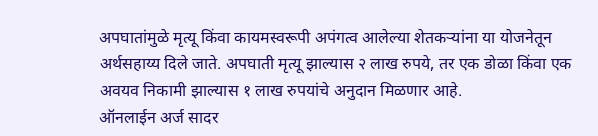अपघातांमुळे मृत्यू किंवा कायमस्वरूपी अपंगत्व आलेल्या शेतकऱ्यांना या योजनेतून अर्थसहाय्य दिले जाते. अपघाती मृत्यू झाल्यास २ लाख रुपये, तर एक डोळा किंवा एक अवयव निकामी झाल्यास १ लाख रुपयांचे अनुदान मिळणार आहे.
ऑनलाईन अर्ज सादर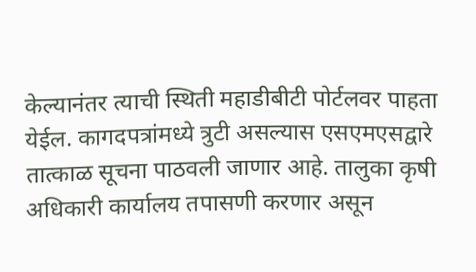केल्यानंतर त्याची स्थिती महाडीबीटी पोर्टलवर पाहता येईल. कागदपत्रांमध्ये त्रुटी असल्यास एसएमएसद्वारे तात्काळ सूचना पाठवली जाणार आहे. तालुका कृषी अधिकारी कार्यालय तपासणी करणार असून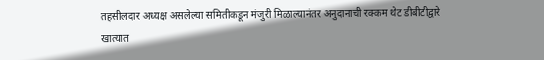तहसीलदार अध्यक्ष असलेल्या समितीकडून मंजुरी मिळाल्यानंतर अनुदानाची रक्कम थेट डीबीटीद्वारे खात्यात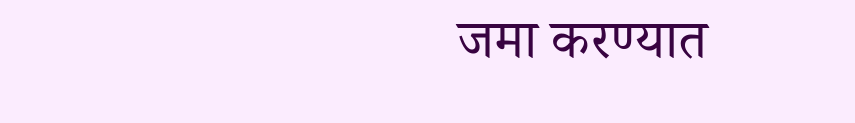जमा करण्यात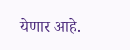येणार आहे.